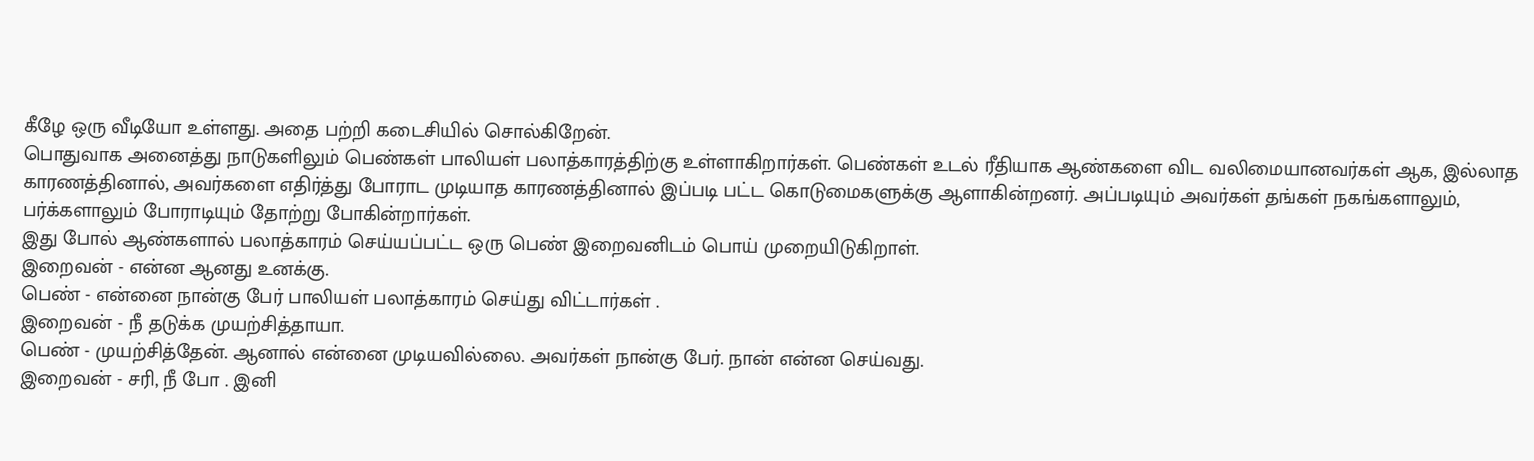கீழே ஒரு வீடியோ உள்ளது. அதை பற்றி கடைசியில் சொல்கிறேன்.
பொதுவாக அனைத்து நாடுகளிலும் பெண்கள் பாலியள் பலாத்காரத்திற்கு உள்ளாகிறார்கள். பெண்கள் உடல் ரீதியாக ஆண்களை விட வலிமையானவர்கள் ஆக, இல்லாத காரணத்தினால், அவர்களை எதிர்த்து போராட முடியாத காரணத்தினால் இப்படி பட்ட கொடுமைகளுக்கு ஆளாகின்றனர். அப்படியும் அவர்கள் தங்கள் நகங்களாலும், பர்க்களாலும் போராடியும் தோற்று போகின்றார்கள்.
இது போல் ஆண்களால் பலாத்காரம் செய்யப்பட்ட ஒரு பெண் இறைவனிடம் பொய் முறையிடுகிறாள்.
இறைவன் - என்ன ஆனது உனக்கு.
பெண் - என்னை நான்கு பேர் பாலியள் பலாத்காரம் செய்து விட்டார்கள் .
இறைவன் - நீ தடுக்க முயற்சித்தாயா.
பெண் - முயற்சித்தேன். ஆனால் என்னை முடியவில்லை. அவர்கள் நான்கு பேர். நான் என்ன செய்வது.
இறைவன் - சரி, நீ போ . இனி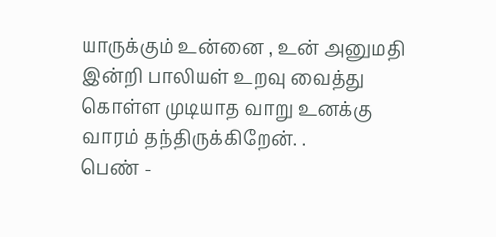யாருக்கும் உன்னை , உன் அனுமதி இன்றி பாலியள் உறவு வைத்து கொள்ள முடியாத வாறு உனக்கு வாரம் தந்திருக்கிறேன். .
பெண் -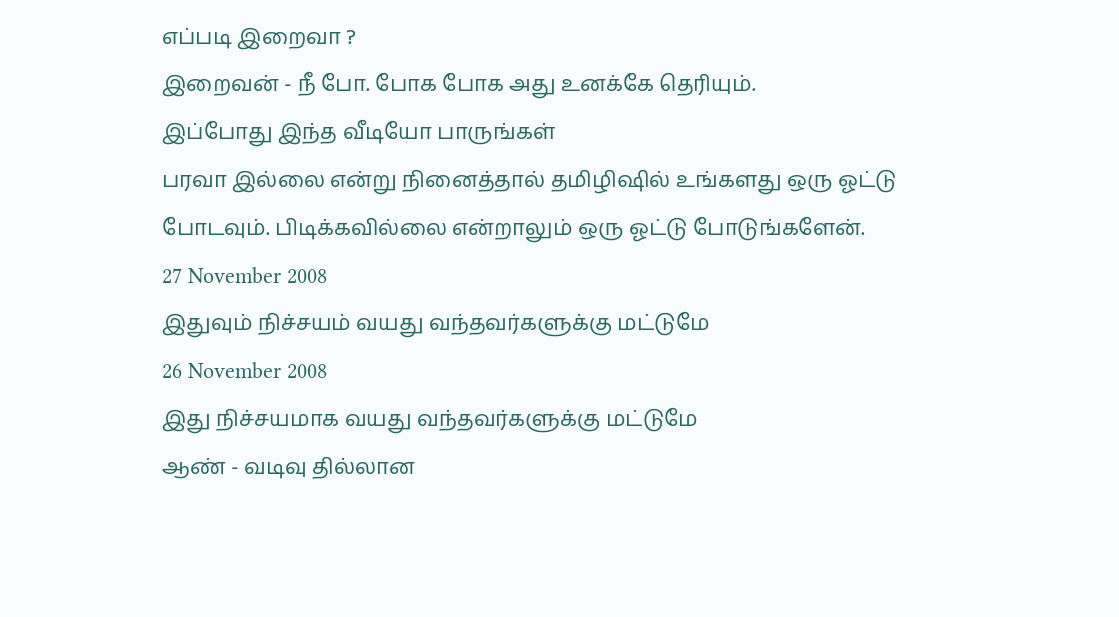எப்படி இறைவா ?
இறைவன் - நீ போ. போக போக அது உனக்கே தெரியும்.
இப்போது இந்த வீடியோ பாருங்கள்
பரவா இல்லை என்று நினைத்தால் தமிழிஷில் உங்களது ஒரு ஓட்டு போடவும். பிடிக்கவில்லை என்றாலும் ஒரு ஓட்டு போடுங்களேன்.
27 November 2008
இதுவும் நிச்சயம் வயது வந்தவர்களுக்கு மட்டுமே
26 November 2008
இது நிச்சயமாக வயது வந்தவர்களுக்கு மட்டுமே
ஆண் - வடிவு தில்லான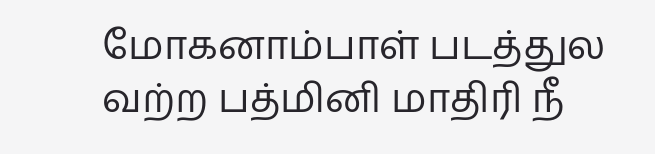மோகனாம்பாள் படத்துல வற்ற பத்மினி மாதிரி நீ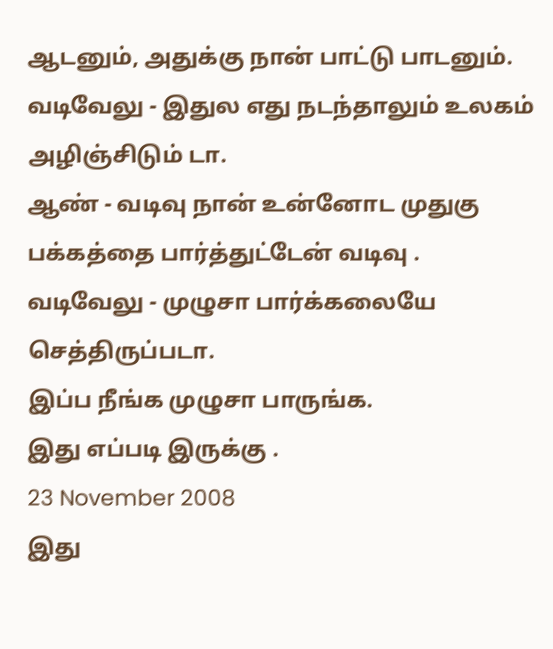ஆடனும், அதுக்கு நான் பாட்டு பாடனும்.
வடிவேலு - இதுல எது நடந்தாலும் உலகம் அழிஞ்சிடும் டா.
ஆண் - வடிவு நான் உன்னோட முதுகு பக்கத்தை பார்த்துட்டேன் வடிவு .
வடிவேலு - முழுசா பார்க்கலையே செத்திருப்படா.
இப்ப நீங்க முழுசா பாருங்க.
இது எப்படி இருக்கு .
23 November 2008
இது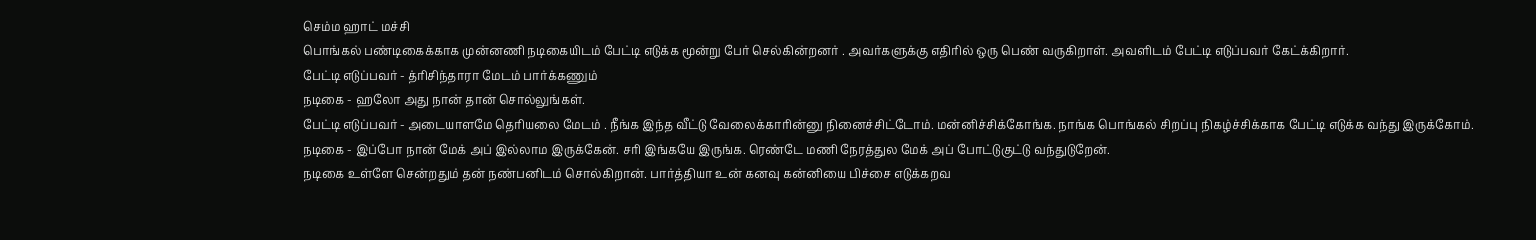செம்ம ஹாட் மச்சி
பொங்கல் பண்டிகைக்காக முன்னணி நடிகையிடம் பேட்டி எடுக்க மூன்று பேர் செல்கின்றனர் . அவர்களுக்கு எதிரில் ஒரு பெண் வருகிறாள். அவளிடம் பேட்டி எடுப்பவர் கேட்க்கிறார்.
பேட்டி எடுப்பவர் - த்ரிசிந்தாரா மேடம் பார்க்கணும்
நடிகை - ஹலோ அது நான் தான் சொல்லுங்கள்.
பேட்டி எடுப்பவர் - அடையாளமே தெரியலை மேடம் . நீங்க இந்த வீட்டு வேலைக்காரின்னு நினைச்சிட்டோம். மன்னிச்சிக்கோங்க. நாங்க பொங்கல் சிறப்பு நிகழ்ச்சிக்காக பேட்டி எடுக்க வந்து இருக்கோம்.
நடிகை - இப்போ நான் மேக் அப் இல்லாம இருக்கேன். சரி இங்கயே இருங்க. ரெண்டே மணி நேரத்துல மேக் அப் போட்டுகுட்டு வந்துடுறேன்.
நடிகை உள்ளே சென்றதும் தன் நண்பனிடம் சொல்கிறான். பார்த்தியா உன் கனவு கன்னியை பிச்சை எடுக்கறவ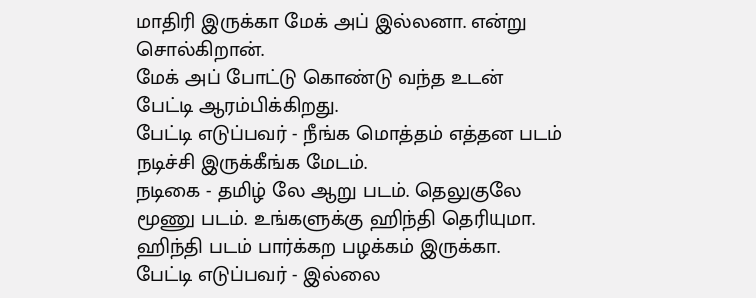மாதிரி இருக்கா மேக் அப் இல்லனா. என்று சொல்கிறான்.
மேக் அப் போட்டு கொண்டு வந்த உடன் பேட்டி ஆரம்பிக்கிறது.
பேட்டி எடுப்பவர் - நீங்க மொத்தம் எத்தன படம் நடிச்சி இருக்கீங்க மேடம்.
நடிகை - தமிழ் லே ஆறு படம். தெலுகுலே மூணு படம். உங்களுக்கு ஹிந்தி தெரியுமா. ஹிந்தி படம் பார்க்கற பழக்கம் இருக்கா.
பேட்டி எடுப்பவர் - இல்லை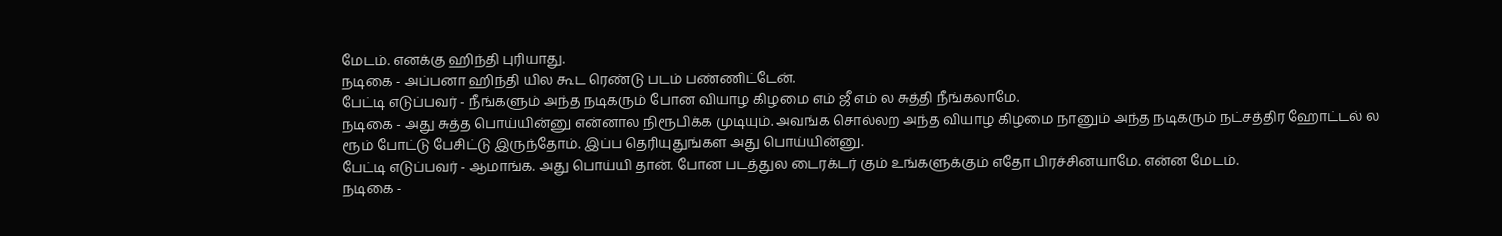மேடம். எனக்கு ஹிந்தி புரியாது.
நடிகை - அப்பனா ஹிந்தி யில கூட ரெண்டு படம் பண்ணிட்டேன்.
பேட்டி எடுப்பவர் - நீங்களும் அந்த நடிகரும் போன வியாழ கிழமை எம் ஜீ எம் ல சுத்தி நீங்கலாமே.
நடிகை - அது சுத்த பொய்யின்னு என்னால நிரூபிக்க முடியும். அவங்க சொல்லற அந்த வியாழ கிழமை நானும் அந்த நடிகரும் நட்சத்திர ஹோட்டல் ல ரூம் போட்டு பேசிட்டு இருந்தோம். இப்ப தெரியுதுங்கள அது பொய்யின்னு.
பேட்டி எடுப்பவர் - ஆமாங்க. அது பொய்யி தான். போன படத்துல டைரக்டர் கும் உங்களுக்கும் எதோ பிரச்சினயாமே. என்ன மேடம்.
நடிகை -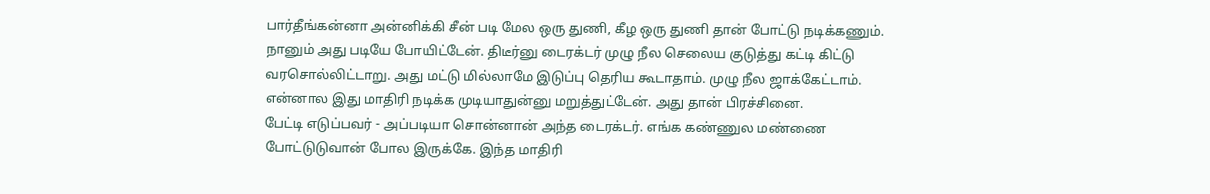பார்தீங்கன்னா அன்னிக்கி சீன் படி மேல ஒரு துணி, கீழ ஒரு துணி தான் போட்டு நடிக்கணும். நானும் அது படியே போயிட்டேன். திடீர்னு டைரக்டர் முழு நீல செலைய குடுத்து கட்டி கிட்டு வரசொல்லிட்டாறு. அது மட்டு மில்லாமே இடுப்பு தெரிய கூடாதாம். முழு நீல ஜாக்கேட்டாம். என்னால இது மாதிரி நடிக்க முடியாதுன்னு மறுத்துட்டேன். அது தான் பிரச்சினை.
பேட்டி எடுப்பவர் - அப்படியா சொன்னான் அந்த டைரக்டர். எங்க கண்ணுல மண்ணை போட்டுடுவான் போல இருக்கே. இந்த மாதிரி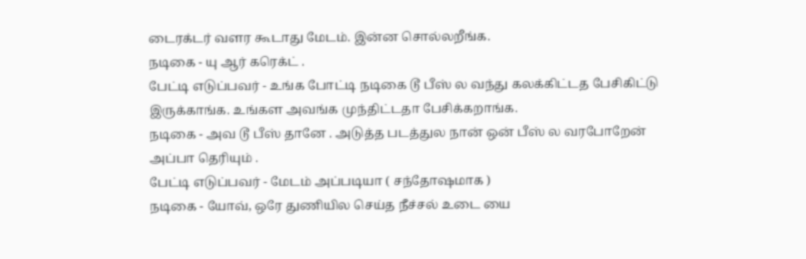டைரக்டர் வளர கூடாது மேடம். இன்ன சொல்லறீங்க.
நடிகை - யு ஆர் கரெக்ட் .
பேட்டி எடுப்பவர் - உங்க போட்டி நடிகை டூ பீஸ் ல வந்து கலக்கிட்டத பேசிகிட்டு இருக்காங்க. உங்கள அவங்க முந்திட்டதா பேசிக்கறாங்க.
நடிகை - அவ டூ பீஸ் தானே . அடுத்த படத்துல நான் ஒன் பீஸ் ல வரபோறேன் அப்பா தெரியும் .
பேட்டி எடுப்பவர் - மேடம் அப்படியா ( சந்தோஷமாக )
நடிகை - யோவ், ஒரே துணியில செய்த நீச்சல் உடை யை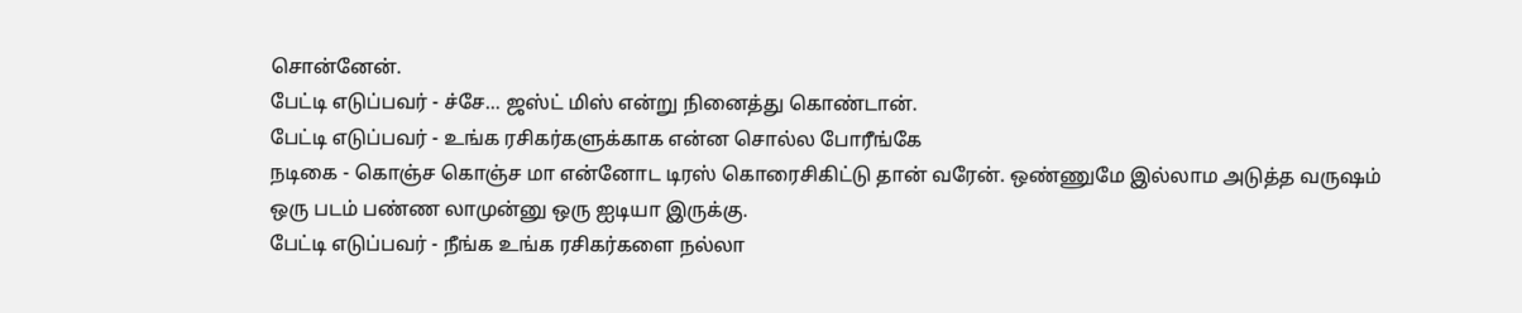சொன்னேன்.
பேட்டி எடுப்பவர் - ச்சே... ஜஸ்ட் மிஸ் என்று நினைத்து கொண்டான்.
பேட்டி எடுப்பவர் - உங்க ரசிகர்களுக்காக என்ன சொல்ல போரீங்கே
நடிகை - கொஞ்ச கொஞ்ச மா என்னோட டிரஸ் கொரைசிகிட்டு தான் வரேன். ஒண்ணுமே இல்லாம அடுத்த வருஷம் ஒரு படம் பண்ண லாமுன்னு ஒரு ஐடியா இருக்கு.
பேட்டி எடுப்பவர் - நீங்க உங்க ரசிகர்களை நல்லா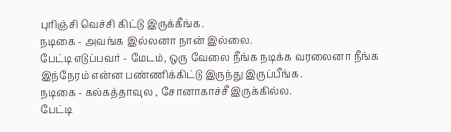புரிஞ்சி வெச்சி கிட்டு இருக்கீங்க.
நடிகை - அவங்க இல்லனா நான் இல்லை.
பேட்டி எடுப்பவர் - மேடம், ஒரு வேலை நீங்க நடிக்க வரலைனா நீங்க இந்நேரம் என்ன பண்ணிக்கிட்டு இருந்து இருப்பீங்க.
நடிகை - கல்கத்தாவுல , சோனாகாச்சீ இருக்கில்ல.
பேட்டி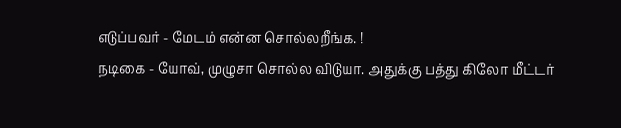எடுப்பவர் - மேடம் என்ன சொல்லறீங்க. !
நடிகை - யோவ், முழுசா சொல்ல விடுயா. அதுக்கு பத்து கிலோ மீட்டர்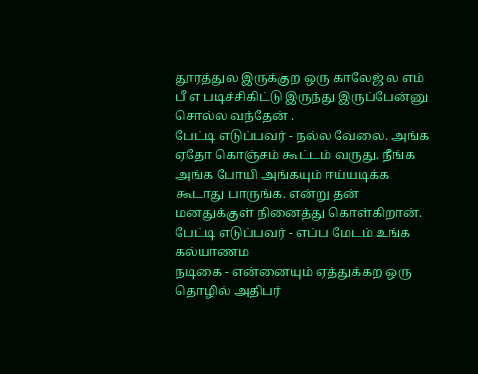தூரத்துல இருக்குற ஒரு காலேஜ் ல எம் பீ எ படிச்சிகிட்டு இருந்து இருப்பேன்னு சொல்ல வந்தேன் .
பேட்டி எடுப்பவர் - நல்ல வேலை. அங்க ஏதோ கொஞ்சம் கூட்டம் வருது. நீங்க அங்க போயி அங்கயும் ஈய்யடிக்க கூடாது பாருங்க. என்று தன் மனதுக்குள் நினைத்து கொள்கிறான்.
பேட்டி எடுப்பவர் - எப்ப மேடம் உங்க கல்யாணம
நடிகை - என்னையும் ஏத்துக்கற ஒரு தொழில் அதிபர்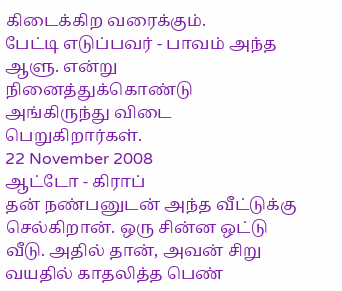கிடைக்கிற வரைக்கும்.
பேட்டி எடுப்பவர் - பாவம் அந்த ஆளு. என்று நினைத்துக்கொண்டு
அங்கிருந்து விடை பெறுகிறார்கள்.
22 November 2008
ஆட்டோ - கிராப்
தன் நண்பனுடன் அந்த வீட்டுக்கு செல்கிறான். ஒரு சின்ன ஒட்டு வீடு. அதில் தான், அவன் சிறு வயதில் காதலித்த பெண்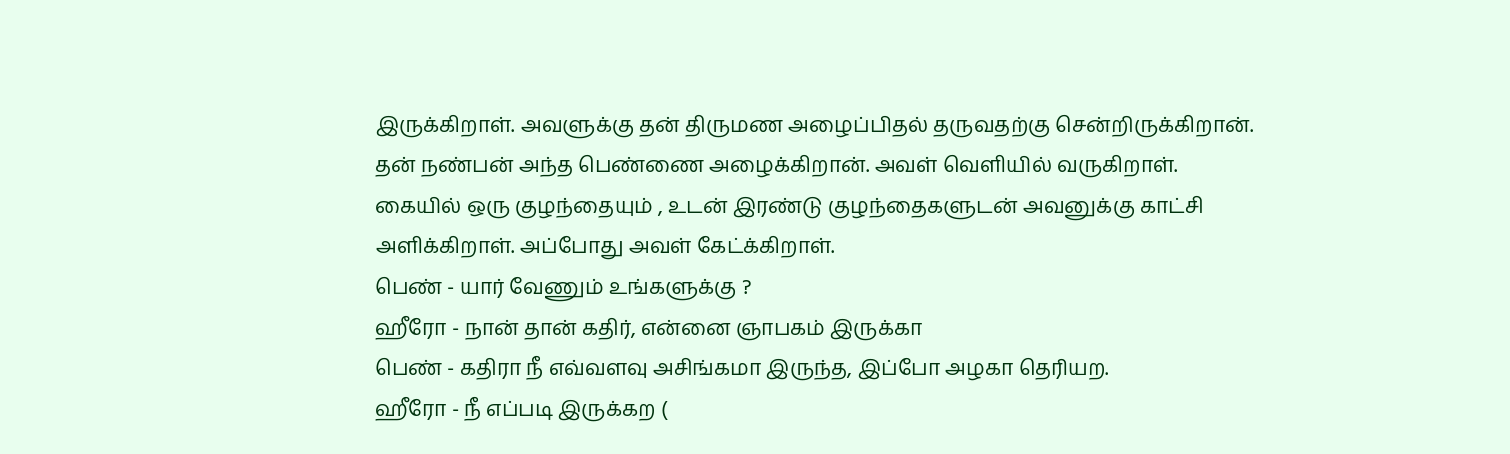இருக்கிறாள். அவளுக்கு தன் திருமண அழைப்பிதல் தருவதற்கு சென்றிருக்கிறான். தன் நண்பன் அந்த பெண்ணை அழைக்கிறான். அவள் வெளியில் வருகிறாள். கையில் ஒரு குழந்தையும் , உடன் இரண்டு குழந்தைகளுடன் அவனுக்கு காட்சி அளிக்கிறாள். அப்போது அவள் கேட்க்கிறாள்.
பெண் - யார் வேணும் உங்களுக்கு ?
ஹீரோ - நான் தான் கதிர், என்னை ஞாபகம் இருக்கா
பெண் - கதிரா நீ எவ்வளவு அசிங்கமா இருந்த, இப்போ அழகா தெரியற.
ஹீரோ - நீ எப்படி இருக்கற (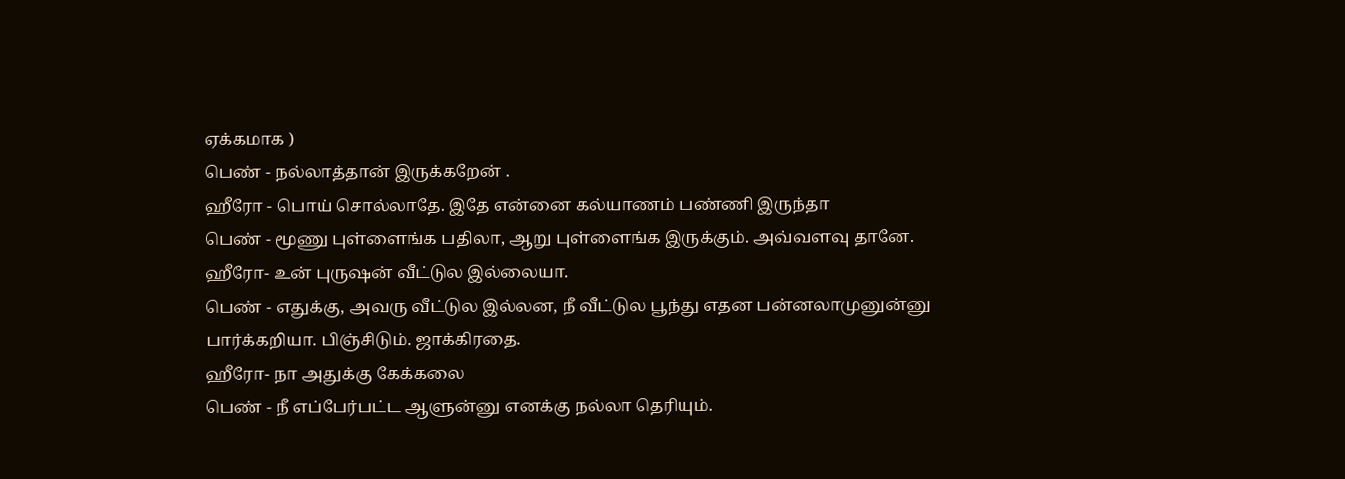ஏக்கமாக )
பெண் - நல்லாத்தான் இருக்கறேன் .
ஹீரோ - பொய் சொல்லாதே. இதே என்னை கல்யாணம் பண்ணி இருந்தா
பெண் - மூணு புள்ளைங்க பதிலா, ஆறு புள்ளைங்க இருக்கும். அவ்வளவு தானே.
ஹீரோ- உன் புருஷன் வீட்டுல இல்லையா.
பெண் - எதுக்கு, அவரு வீட்டுல இல்லன, நீ வீட்டுல பூந்து எதன பன்னலாமுனுன்னு பார்க்கறியா. பிஞ்சிடும். ஜாக்கிரதை.
ஹீரோ- நா அதுக்கு கேக்கலை
பெண் - நீ எப்பேர்பட்ட ஆளுன்னு எனக்கு நல்லா தெரியும்.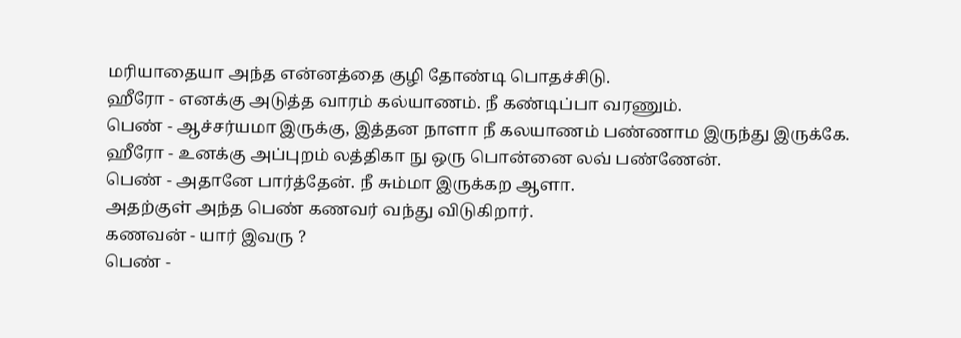மரியாதையா அந்த என்னத்தை குழி தோண்டி பொதச்சிடு.
ஹீரோ - எனக்கு அடுத்த வாரம் கல்யாணம். நீ கண்டிப்பா வரணும்.
பெண் - ஆச்சர்யமா இருக்கு, இத்தன நாளா நீ கலயாணம் பண்ணாம இருந்து இருக்கே.
ஹீரோ - உனக்கு அப்புறம் லத்திகா நு ஒரு பொன்னை லவ் பண்ணேன்.
பெண் - அதானே பார்த்தேன். நீ சும்மா இருக்கற ஆளா.
அதற்குள் அந்த பெண் கணவர் வந்து விடுகிறார்.
கணவன் - யார் இவரு ?
பெண் -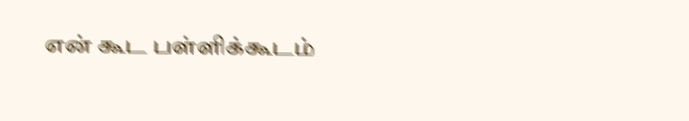என் கூட பள்ளிக்கூடம்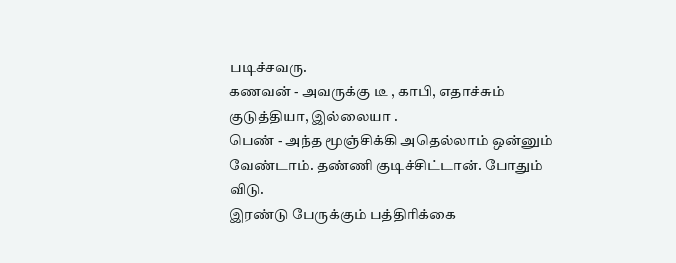படிச்சவரு.
கணவன் - அவருக்கு டீ , காபி, எதாச்சும் குடுத்தியா, இல்லையா .
பெண் - அந்த மூஞ்சிக்கி அதெல்லாம் ஒன்னும் வேண்டாம். தண்ணி குடிச்சிட்டான். போதும் விடு.
இரண்டு பேருக்கும் பத்திரிக்கை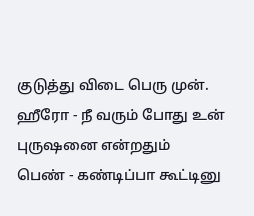குடுத்து விடை பெரு முன்.
ஹீரோ - நீ வரும் போது உன் புருஷனை என்றதும்
பெண் - கண்டிப்பா கூட்டினு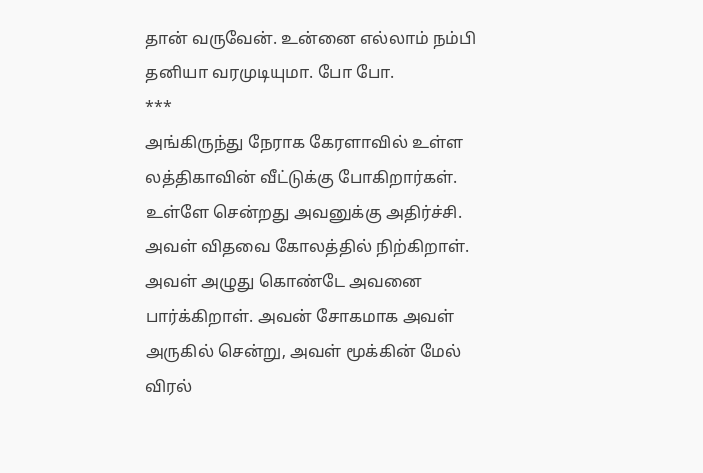தான் வருவேன். உன்னை எல்லாம் நம்பி தனியா வரமுடியுமா. போ போ.
***
அங்கிருந்து நேராக கேரளாவில் உள்ள லத்திகாவின் வீட்டுக்கு போகிறார்கள். உள்ளே சென்றது அவனுக்கு அதிர்ச்சி. அவள் விதவை கோலத்தில் நிற்கிறாள்.
அவள் அழுது கொண்டே அவனை பார்க்கிறாள். அவன் சோகமாக அவள் அருகில் சென்று, அவள் மூக்கின் மேல் விரல்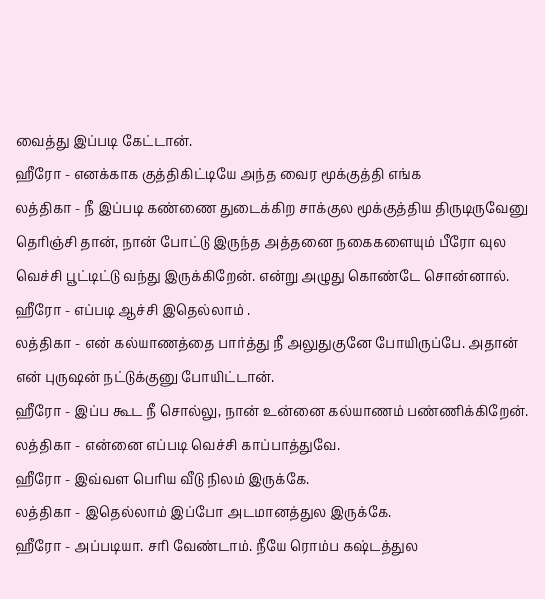வைத்து இப்படி கேட்டான்.
ஹீரோ - எனக்காக குத்திகிட்டியே அந்த வைர மூக்குத்தி எங்க
லத்திகா - நீ இப்படி கண்ணை துடைக்கிற சாக்குல மூக்குத்திய திருடிருவேனு தெரிஞ்சி தான், நான் போட்டு இருந்த அத்தனை நகைகளையும் பீரோ வுல வெச்சி பூட்டிட்டு வந்து இருக்கிறேன். என்று அழுது கொண்டே சொன்னால்.
ஹீரோ - எப்படி ஆச்சி இதெல்லாம் .
லத்திகா - என் கல்யாணத்தை பார்த்து நீ அலுதுகுனே போயிருப்பே. அதான் என் புருஷன் நட்டுக்குனு போயிட்டான்.
ஹீரோ - இப்ப கூட நீ சொல்லு, நான் உன்னை கல்யாணம் பண்ணிக்கிறேன்.
லத்திகா - என்னை எப்படி வெச்சி காப்பாத்துவே.
ஹீரோ - இவ்வள பெரிய வீடு நிலம் இருக்கே.
லத்திகா - இதெல்லாம் இப்போ அடமானத்துல இருக்கே.
ஹீரோ - அப்படியா. சரி வேண்டாம். நீயே ரொம்ப கஷ்டத்துல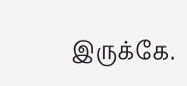இருக்கே.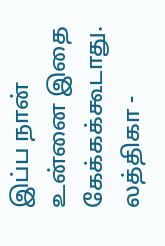இப்ப நான் உன்னை இதை கேக்கக்கூடாது.
லத்திகா -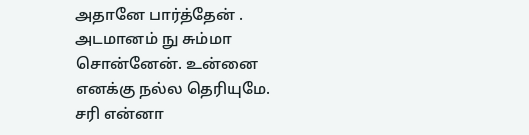அதானே பார்த்தேன் . அடமானம் நு சும்மா சொன்னேன். உன்னை எனக்கு நல்ல தெரியுமே. சரி என்னா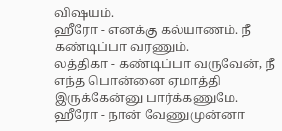விஷயம்.
ஹீரோ - எனக்கு கல்யாணம். நீ கண்டிப்பா வரணும்.
லத்திகா - கண்டிப்பா வருவேன், நீ எந்த பொன்னை ஏமாத்தி இருக்கேன்னு பார்க்கணுமே.
ஹீரோ - நான் வேணுமுன்னா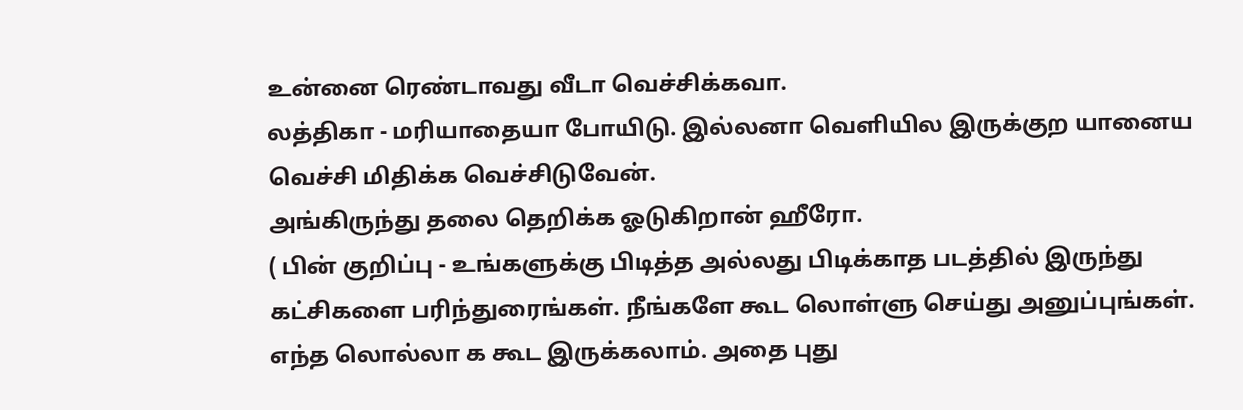உன்னை ரெண்டாவது வீடா வெச்சிக்கவா.
லத்திகா - மரியாதையா போயிடு. இல்லனா வெளியில இருக்குற யானைய வெச்சி மிதிக்க வெச்சிடுவேன்.
அங்கிருந்து தலை தெறிக்க ஓடுகிறான் ஹீரோ.
( பின் குறிப்பு - உங்களுக்கு பிடித்த அல்லது பிடிக்காத படத்தில் இருந்து கட்சிகளை பரிந்துரைங்கள். நீங்களே கூட லொள்ளு செய்து அனுப்புங்கள். எந்த லொல்லா க கூட இருக்கலாம். அதை புது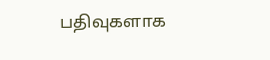பதிவுகளாக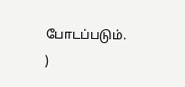போடப்படும். )